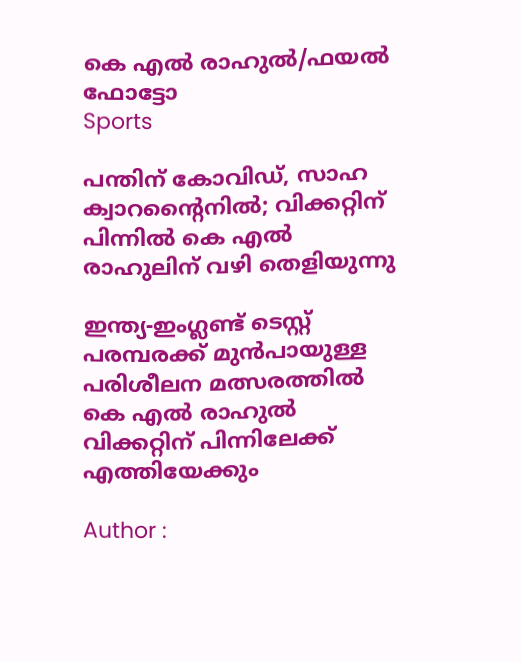കെ എല്‍ രാഹുല്‍/ഫയല്‍ ഫോട്ടോ
Sports

പന്തിന് കോവിഡ്‌, സാഹ ക്വാറന്റൈനില്‍; വിക്കറ്റിന് പിന്നില്‍ കെ എല്‍ രാഹുലിന് വഴി തെളിയുന്നു

ഇന്ത്യ-ഇംഗ്ലണ്ട് ടെസ്റ്റ് പരമ്പരക്ക് മുന്‍പായുള്ള പരിശീലന മത്സരത്തില്‍ കെ എല്‍ രാഹുല്‍ വിക്കറ്റിന് പിന്നിലേക്ക് എത്തിയേക്കും

Author :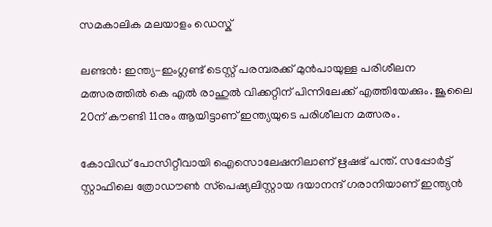സമകാലിക മലയാളം ഡെസ്ക്

ലണ്ടന്‍: ഇന്ത്യ-ഇംഗ്ലണ്ട് ടെസ്റ്റ് പരമ്പരക്ക് മുന്‍പായുള്ള പരിശീലന മത്സരത്തില്‍ കെ എല്‍ രാഹുല്‍ വിക്കറ്റിന് പിന്നിലേക്ക് എത്തിയേക്കും. ജൂലൈ 20ന് കൗണ്ടി 11നും ആയിട്ടാണ് ഇന്ത്യയുടെ പരിശീലന മത്സരം.

കോവിഡ് പോസിറ്റീവായി ഐസൊലേഷനിലാണ് ഋഷഭ് പന്ത്. സപ്പോര്‍ട്ട് സ്റ്റാഫിലെ ത്രോഡൗണ്‍ സ്‌പെഷ്യലിസ്റ്റായ ദയാനന്ദ് ഗരാനിയാണ് ഇന്ത്യന്‍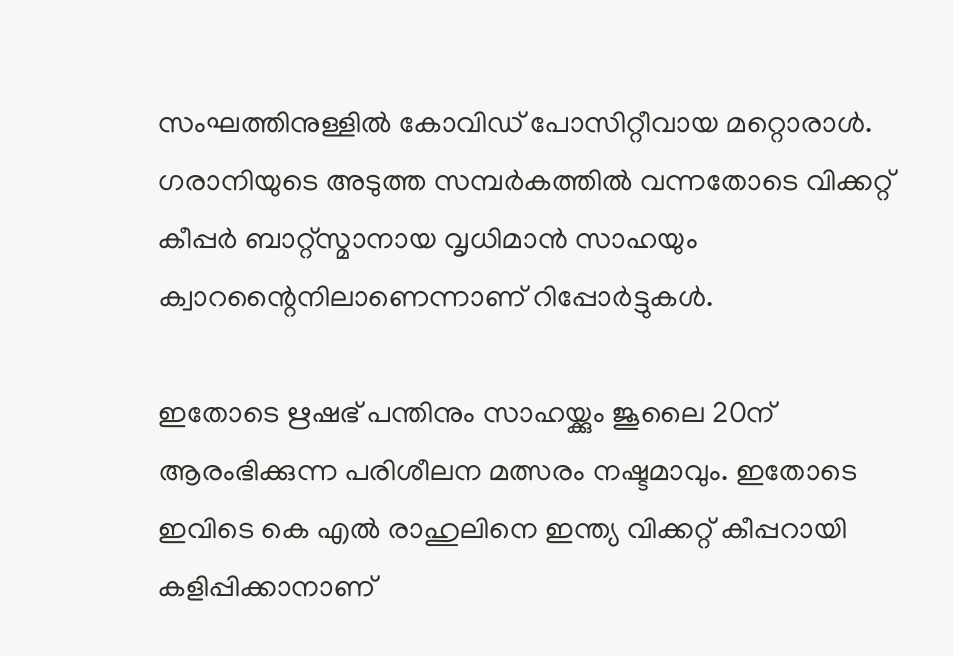സംഘത്തിനുള്ളില്‍ കോവിഡ് പോസിറ്റീവായ മറ്റൊരാള്‍. ഗരാനിയുടെ അടുത്ത സമ്പര്‍കത്തില്‍ വന്നതോടെ വിക്കറ്റ് കീപ്പര്‍ ബാറ്റ്‌സ്മാനായ വൃധിമാന്‍ സാഹയും ക്വാറന്റൈനിലാണെന്നാണ് റിപ്പോര്‍ട്ടുകള്‍.

ഇതോടെ ഋഷഭ് പന്തിനും സാഹയ്ക്കും ജൂലൈ 20ന് ആരംഭിക്കുന്ന പരിശീലന മത്സരം നഷ്ടമാവും. ഇതോടെ ഇവിടെ കെ എല്‍ രാഹുലിനെ ഇന്ത്യ വിക്കറ്റ് കീപ്പറായി കളിപ്പിക്കാനാണ്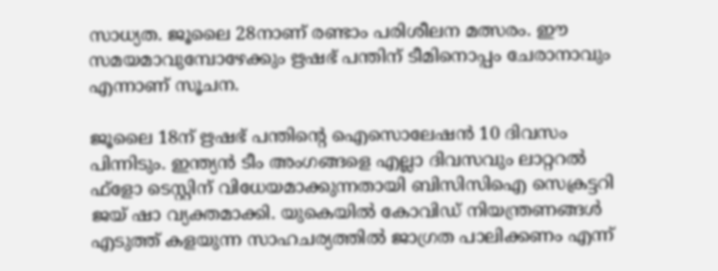സാധ്യത. ജൂലൈ 28നാണ് രണ്ടാം പരിശീലന മത്സരം. ഈ സമയമാവുമ്പോഴേക്കും ഋഷഭ് പന്തിന് ടീമിനൊപ്പം ചേരാനാവും എന്നാണ് സൂചന.

ജൂലൈ 18ന് ഋഷഭ് പന്തിന്റെ ഐസൊലേഷന്‍ 10 ദിവസം പിന്നിടും. ഇന്ത്യന്‍ ടീം അംഗങ്ങളെ എല്ലാ ദിവസവും ലാറ്ററല്‍ ഫ്‌ളോ ടെസ്റ്റിന് വിധേയമാക്കുന്നതായി ബിസിസിഐ സെക്രട്ടറി ജയ് ഷാ വ്യക്തമാക്കി. യുകെയില്‍ കോവിഡ് നിയന്ത്രണങ്ങള്‍ എടുത്ത് കളയുന്ന സാഹചര്യത്തില്‍ ജാഗ്രത പാലിക്കണം എന്ന്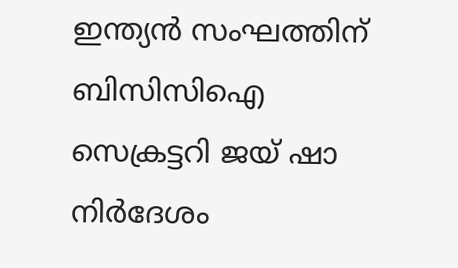ഇന്ത്യന്‍ സംഘത്തിന് ബിസിസിഐ സെക്രട്ടറി ജയ് ഷാ നിര്‍ദേശം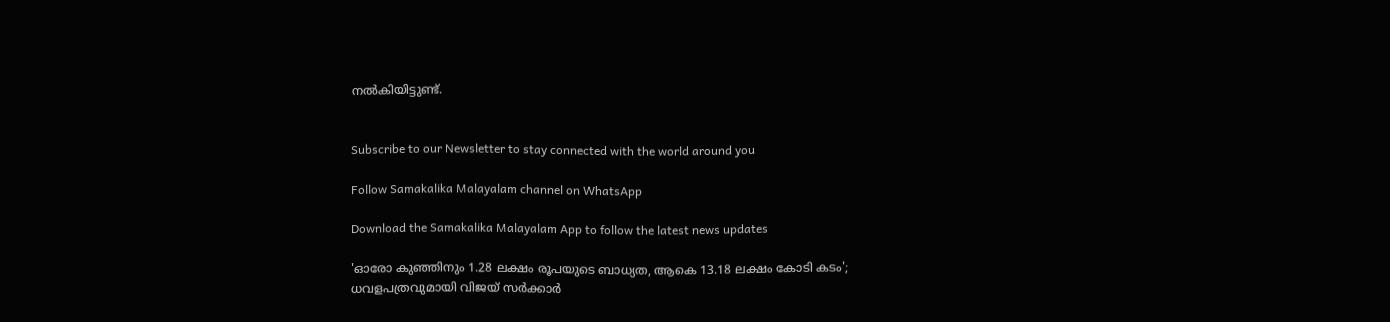നല്‍കിയിട്ടുണ്ട്.


Subscribe to our Newsletter to stay connected with the world around you

Follow Samakalika Malayalam channel on WhatsApp

Download the Samakalika Malayalam App to follow the latest news updates

'ഓരോ കുഞ്ഞിനും 1.28 ലക്ഷം രൂപയുടെ ബാധ്യത, ആകെ 13.18 ലക്ഷം കോടി കടം'; ധവളപത്രവുമായി വിജയ്‌ സർക്കാർ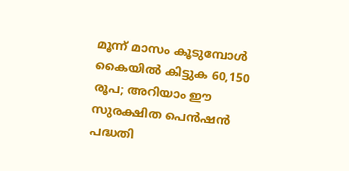മൂന്ന് മാസം കൂടുമ്പോള്‍ കൈയില്‍ കിട്ടുക 60,150 രൂപ; അറിയാം ഈ സുരക്ഷിത പെന്‍ഷന്‍ പദ്ധതി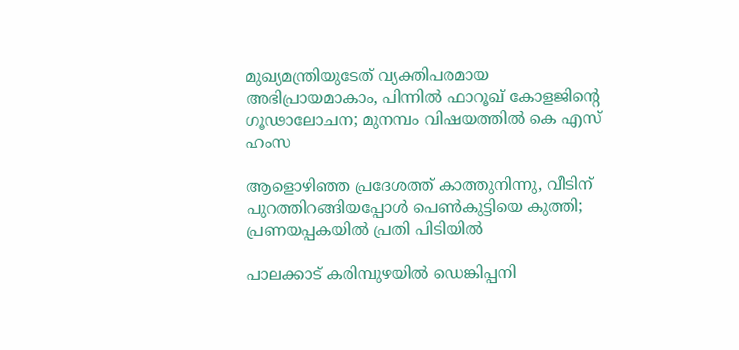മുഖ്യമന്ത്രിയുടേത് വ്യക്തിപരമായ അഭിപ്രായമാകാം, പിന്നിൽ ഫാറൂഖ് കോളജിന്റെ ഗൂഢാലോചന; മുനമ്പം വിഷയത്തിൽ കെ എസ് ഹംസ

ആളൊഴിഞ്ഞ പ്രദേശത്ത് കാത്തുനിന്നു, വീടിന് പുറത്തിറങ്ങിയപ്പോള്‍ പെണ്‍കുട്ടിയെ കുത്തി; പ്രണയപ്പകയില്‍ പ്രതി പിടിയില്‍

പാലക്കാട് കരിമ്പുഴയിൽ ഡെങ്കിപ്പനി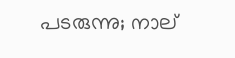പടരുന്നു; നാല്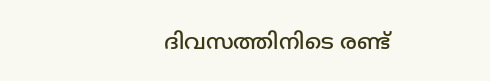ദിവസത്തിനിടെ രണ്ട്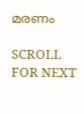മരണം

SCROLL FOR NEXT